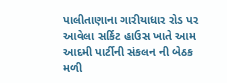પાલીતાણાના ગારીયાધાર રોડ પર આવેલા સર્કિટ હાઉસ ખાતે આમ આદમી પાર્ટીની સંકલન ની બેઠક મળી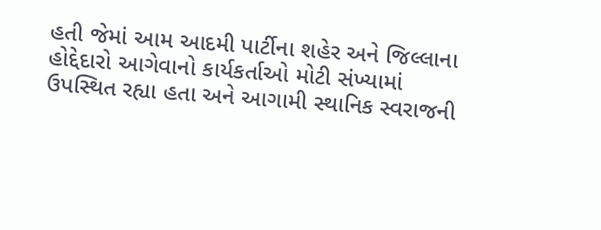હતી જેમાં આમ આદમી પાર્ટીના શહેર અને જિલ્લાના હોદ્દેદારો આગેવાનો કાર્યકર્તાઓ મોટી સંખ્યામાં ઉપસ્થિત રહ્યા હતા અને આગામી સ્થાનિક સ્વરાજની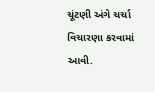ચૂંટણી અંગે ચર્ચા વિચારણા કરવામાં આવી.